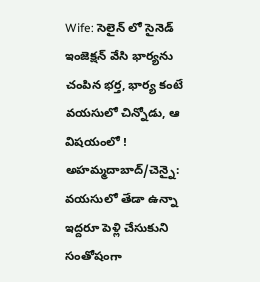Wife: సెలైన్ లో సైనెడ్ ఇంజెక్షన్ వేసి భార్యను చంపిన భర్త, భార్య కంటే వయసులో చిన్నోడు, ఆ విషయంలో !
అహమ్మదాబాద్/చెన్నై: వయసులో తేడా ఉన్నా ఇద్దరూ పెళ్లి చేసుకుని సంతోషంగా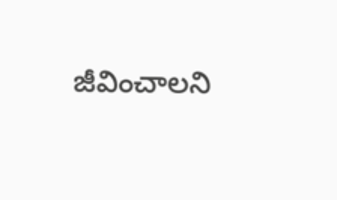జీవించాలని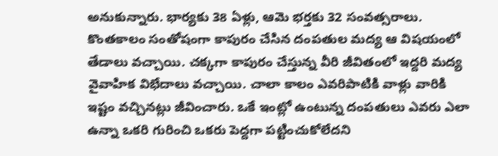అనుకున్నారు. భార్యకు 38 ఏళ్లు, ఆమె భర్తకు 32 సంవత్సరాలు. కొంతకాలం సంతోషంగా కాపురం చేసిన దంపతుల మద్య ఆ విషయంలో తేడాలు వచ్చాయి. చక్కగా కాపురం చేస్తున్న వీరి జీవితంలో ఇద్దరి మద్య వైవాహిక విభేదాలు వచ్చాయి. చాలా కాలం ఎవరిపాటికి వాళ్లు వారికి ఇష్టం వచ్చినట్లు జీవించారు. ఒకే ఇంట్లో ఉంటున్న దంపతులు ఎవరు ఎలా ఉన్నా ఒకరి గురించి ఒకరు పెద్దగా పట్టించుకోలేదని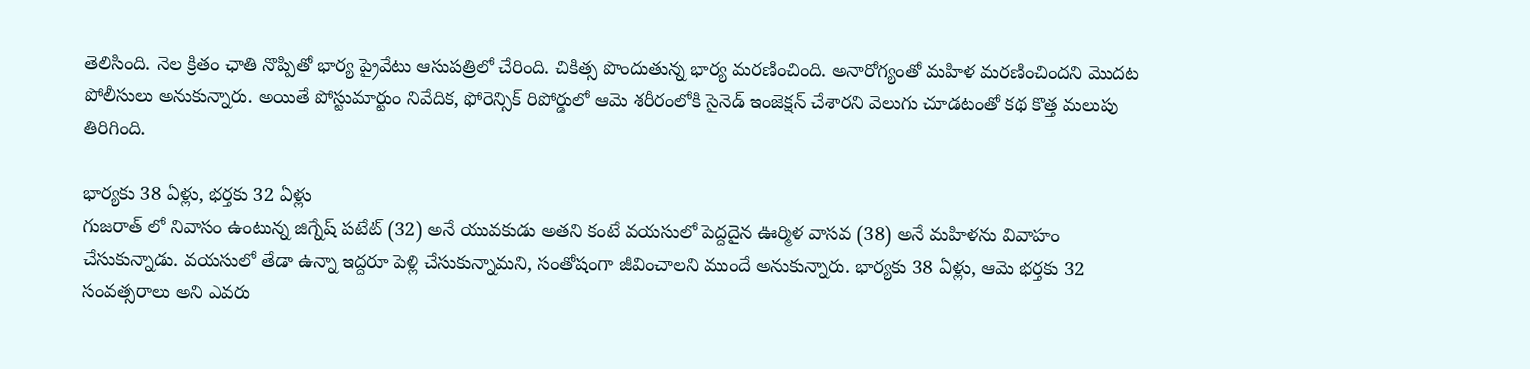తెలిసింది. నెల క్రితం ఛాతి నొప్పితో భార్య ప్రైవేటు ఆసుపత్రిలో చేరింది. చికిత్స పొందుతున్న భార్య మరణించింది. అనారోగ్యంతో మహిళ మరణించిందని మొదట పోలీసులు అనుకున్నారు. అయితే పోస్టుమార్టుం నివేదిక, ఫోరెన్సిక్ రిపోర్డులో ఆమె శరీరంలోకి సైనెడ్ ఇంజెక్షన్ చేశారని వెలుగు చూడటంతో కథ కొత్త మలుపు తిరిగింది.

భార్యకు 38 ఏళ్లు, భర్తకు 32 ఏళ్లు
గుజరాత్ లో నివాసం ఉంటున్న జిగ్నేష్ పటేట్ (32) అనే యువకుడు అతని కంటే వయసులో పెద్దదైన ఊర్మిళ వాసవ (38) అనే మహిళను వివాహం చేసుకున్నాడు. వయసులో తేడా ఉన్నా ఇద్దరూ పెళ్లి చేసుకున్నామని, సంతోషంగా జీవించాలని ముందే అనుకున్నారు. భార్యకు 38 ఏళ్లు, ఆమె భర్తకు 32 సంవత్సరాలు అని ఎవరు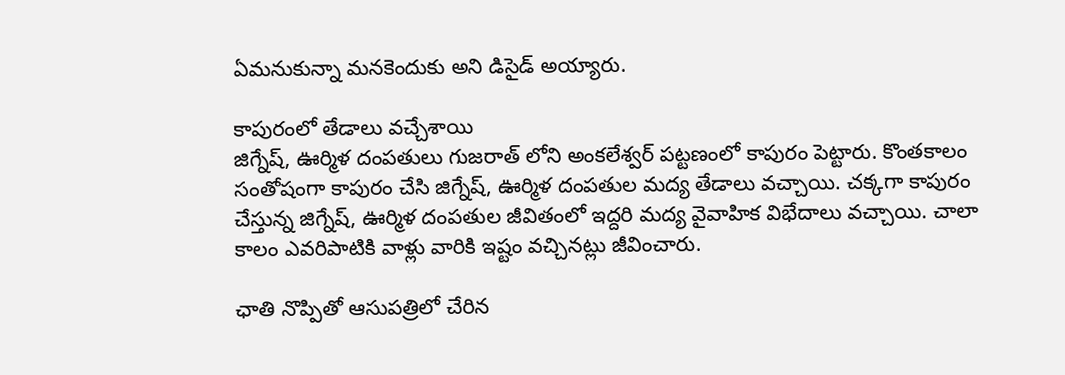ఏమనుకున్నా మనకెందుకు అని డిసైడ్ అయ్యారు.

కాపురంలో తేడాలు వచ్చేశాయి
జిగ్నేష్, ఊర్మిళ దంపతులు గుజరాత్ లోని అంకలేశ్వర్ పట్టణంలో కాపురం పెట్టారు. కొంతకాలం సంతోషంగా కాపురం చేసి జిగ్నేష్, ఊర్మిళ దంపతుల మద్య తేడాలు వచ్చాయి. చక్కగా కాపురం చేస్తున్న జిగ్నేష్, ఊర్మిళ దంపతుల జీవితంలో ఇద్దరి మద్య వైవాహిక విభేదాలు వచ్చాయి. చాలా కాలం ఎవరిపాటికి వాళ్లు వారికి ఇష్టం వచ్చినట్లు జీవించారు.

ఛాతి నొప్పితో ఆసుపత్రిలో చేరిన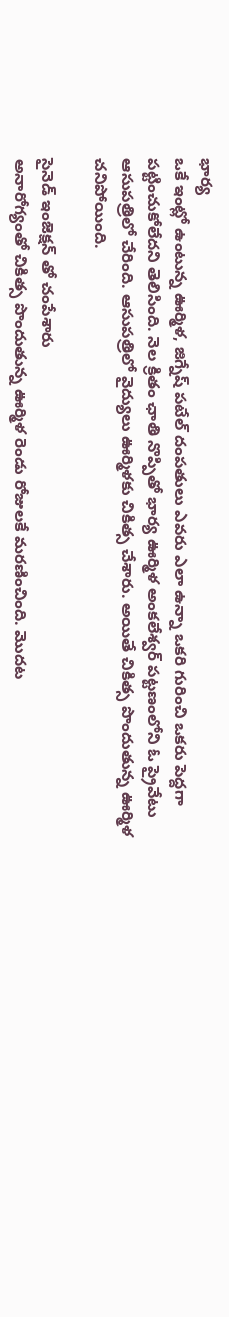భార్య
ఒకే ఇంట్లో ఉంటున్న ఊర్మిళ, జిగ్నేష్ పటేల్ దంపతులు ఎవరు ఎలా ఉన్నా ఒకరి గురించి ఒకరు పెద్దగా పట్టించుకోలేదని తెలిసింది. నెల క్రితం ఛాతి నొప్పితో భార్య ఊర్మిళ అంకలేశ్వర్ పట్టణంలోని ఓ ప్రైవేటు ఆసుపత్రిలో చేరింది. ఆసుపత్రిలో వైద్యులు ఊర్మిళకు చికిత్స చేశారు. అయితే చికిత్స పొందుతున్న ఊర్మిళ చనిపోయింది.

సైనెడ్ ఇంజెక్షన్ తో చంపేశారు
అనారోగ్యంతో చికిత్స పొందుతున్న ఊర్మిళ రెండు రోజులకే మరణించింది. మొదట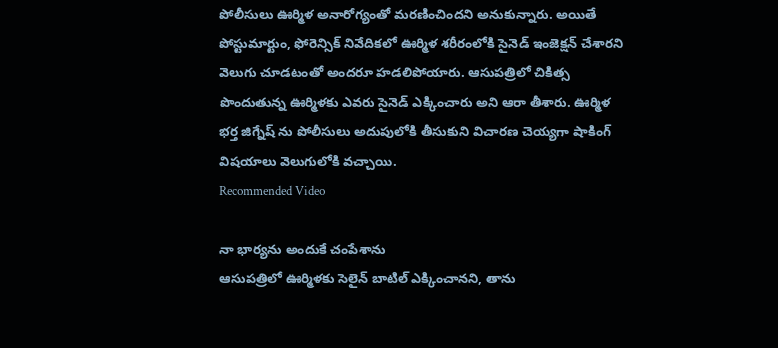పోలీసులు ఊర్మిళ అనారోగ్యంతో మరణించిందని అనుకున్నారు. అయితే పోస్టుమార్టుం, ఫోరెన్సిక్ నివేదికలో ఊర్మిళ శరీరంలోకి సైనెడ్ ఇంజెక్షన్ చేశారని వెలుగు చూడటంతో అందరూ హడలిపోయారు. ఆసుపత్రిలో చికిత్స పొందుతున్న ఊర్మిళకు ఎవరు సైనెడ్ ఎక్కించారు అని ఆరా తీశారు. ఊర్మిళ భర్త జిగ్నేష్ ను పోలీసులు అదుపులోకి తీసుకుని విచారణ చెయ్యగా షాకింగ్ విషయాలు వెలుగులోకి వచ్చాయి.
Recommended Video

నా భార్యను అందుకే చంపేశాను
ఆసుపత్రిలో ఊర్మిళకు సెలైన్ బాటిల్ ఎక్కించానని, తాను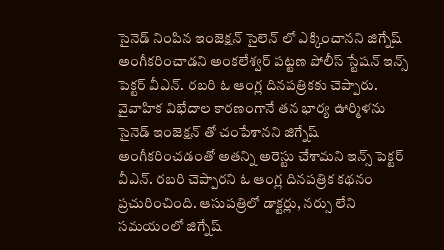సైనెడ్ నింపిన ఇంజెక్షన్ సైలెన్ లో ఎక్కించానని జిగ్నేష్ అంగీకరించాడని అంకలేశ్వర్ పట్టణ పోలీస్ స్టేషన్ ఇన్స్ పెక్టర్ వీఎన్. రబరి ఓ ఆంగ్ల దినపత్రికకు చెప్పారు. వైవాహిక విభేదాల కారణంగానే తన భార్య ఊర్మిళను సైనెడ్ ఇంజెక్షన్ తో చంపేశానని జిగ్నేష్ అంగీకరించడంతో అతన్ని అరెస్టు చేశామని ఇన్స్ పెక్టర్ వీఎన్. రబరి చెప్పారని ఓ ఆంగ్ల దినపత్రిక కథనం ప్రచురించింది. ఆసుపత్రిలో డాక్టర్లు, నర్సు లేని సమయంలో జిగ్నేష్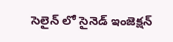సెలైన్ లో సైనెడ్ ఇంజెక్షన్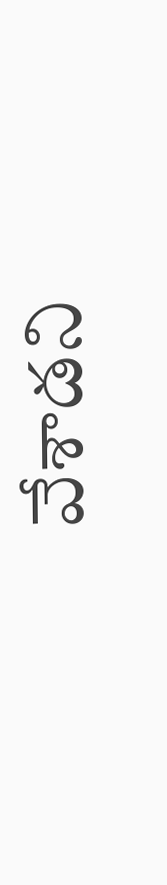వేశాడని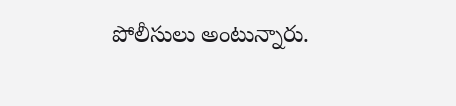పోలీసులు అంటున్నారు.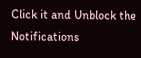Click it and Unblock the Notifications